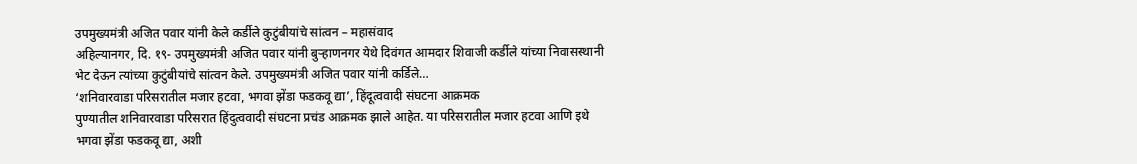उपमुख्यमंत्री अजित पवार यांनी केले कर्डीले कुटुंबीयांचे सांत्वन – महासंवाद
अहिल्यानगर, दि. १९- उपमुख्यमंत्री अजित पवार यांनी बुऱ्हाणनगर येथे दिवंगत आमदार शिवाजी कर्डीले यांच्या निवासस्थानी भेट देऊन त्यांच्या कुटुंबीयांचे सांत्वन केले. उपमुख्यमंत्री अजित पवार यांनी कर्डिले…
‘शनिवारवाडा परिसरातील मजार हटवा, भगवा झेंडा फडकवू द्या’, हिंदूत्ववादी संघटना आक्रमक
पुण्यातील शनिवारवाडा परिसरात हिंदुत्ववादी संघटना प्रचंड आक्रमक झाले आहेत. या परिसरातील मजार हटवा आणि इथे भगवा झेंडा फडकवू द्या, अशी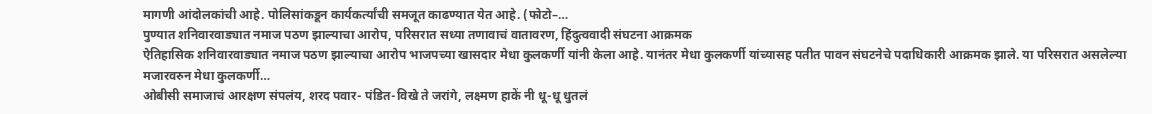मागणी आंदोलकांची आहे. पोलिसांकडून कार्यकर्त्यांची समजूत काढण्यात येत आहे. (फोटो–…
पुण्यात शनिवारवाड्यात नमाज पठण झाल्याचा आरोप, परिसरात सध्या तणावाचं वातावरण, हिंदुत्ववादी संघटना आक्रमक
ऐतिहासिक शनिवारवाड्यात नमाज पठण झाल्याचा आरोप भाजपच्या खासदार मेधा कुलकर्णी यांनी केला आहे. यानंतर मेधा कुलकर्णी यांच्यासह पतीत पावन संघटनेचे पदाधिकारी आक्रमक झाले. या परिसरात असलेल्या मजारवरुन मेधा कुलकर्णी…
ओबीसी समाजाचं आरक्षण संपलंय, शरद पवार- पंडित-विखे ते जरांगे, लक्ष्मण हाकें नी धू-धू धुतलं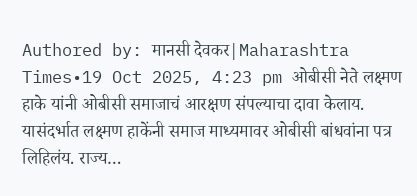Authored by: मानसी देवकर|Maharashtra Times•19 Oct 2025, 4:23 pm ओबीसी नेते लक्ष्मण हाके यांनी ओबीसी समाजाचं आरक्षण संपल्याचा दावा केलाय. यासंदर्भात लक्ष्मण हाकेंनी समाज माध्यमावर ओबीसी बांधवांना पत्र लिहिलंय. राज्य…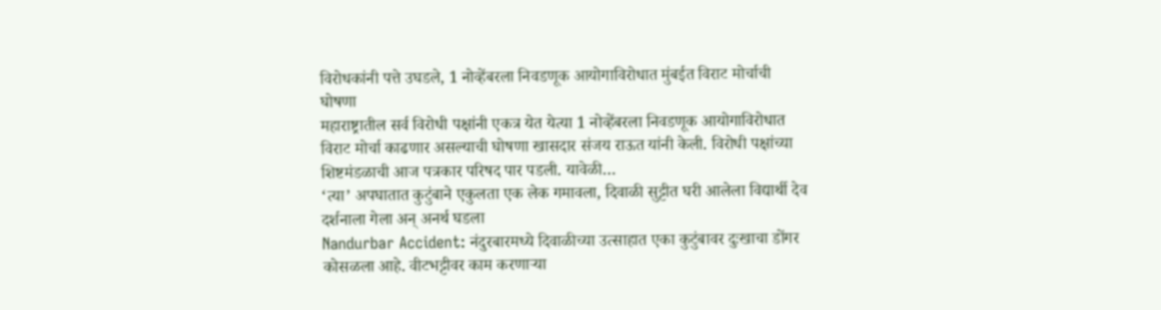विरोधकांनी पत्ते उघडले, 1 नोव्हेंबरला निवडणूक आयोगाविरोधात मुंबईत विराट मोर्चाची घोषणा
महाराष्ट्रातील सर्व विरोधी पक्षांनी एकत्र येत येत्या 1 नोव्हेंबरला निवडणूक आयोगाविरोधात विराट मोर्चा काढणार असल्याची घोषणा खासदार संजय राऊत यांनी केली. विरोधी पक्षांच्या शिष्टमंडळाची आज पत्रकार परिषद पार पडली. यावेळी…
‘त्या’ अपघातात कुटुंबाने एकुलता एक लेक गमावला, दिवाळी सुट्टीत घरी आलेला विद्यार्थी देव दर्शनाला गेला अन् अनर्थ घडला
Nandurbar Accident: नंदुरबारमध्ये दिवाळीच्या उत्साहात एका कुटुंबावर दुःखाचा डोंगर कोसळला आहे. वीटभट्टीवर काम करणाऱ्या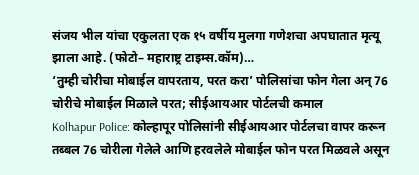संजय भील यांचा एकुलता एक १५ वर्षीय मुलगा गणेशचा अपघातात मृत्यू झाला आहे. (फोटो– महाराष्ट्र टाइम्स.कॉम)…
‘तुम्ही चोरीचा मोबाईल वापरताय, परत करा’ पोलिसांचा फोन गेला अन् 76 चोरीचे मोबाईल मिळाले परत; सीईआयआर पोर्टलची कमाल
Kolhapur Police: कोल्हापूर पोलिसांनी सीईआयआर पोर्टलचा वापर करून तब्बल 76 चोरीला गेलेले आणि हरवलेले मोबाईल फोन परत मिळवले असून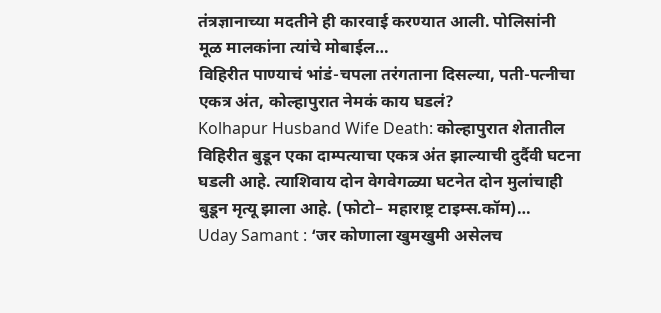तंत्रज्ञानाच्या मदतीने ही कारवाई करण्यात आली. पोलिसांनी मूळ मालकांना त्यांचे मोबाईल…
विहिरीत पाण्याचं भांडं-चपला तरंगताना दिसल्या, पती-पत्नीचा एकत्र अंत, कोल्हापुरात नेमकं काय घडलं?
Kolhapur Husband Wife Death: कोल्हापुरात शेतातील विहिरीत बुडून एका दाम्पत्याचा एकत्र अंत झाल्याची दुर्दैवी घटना घडली आहे. त्याशिवाय दोन वेगवेगळ्या घटनेत दोन मुलांचाही बुडून मृत्यू झाला आहे. (फोटो– महाराष्ट्र टाइम्स.कॉम)…
Uday Samant : ‘जर कोणाला खुमखुमी असेलच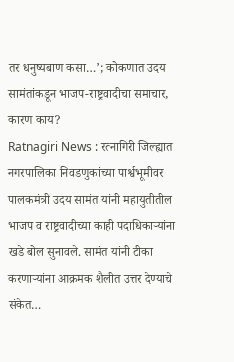तर धनुष्यबाण कसा…’; कोकणात उदय सामंतांकडून भाजप-राष्ट्रवादीचा समाचार, कारण काय?
Ratnagiri News : रत्नागिरी जिल्ह्यात नगरपालिका निवडणुकांच्या पार्श्वभूमीवर पालकमंत्री उदय सामंत यांनी महायुतीतील भाजप व राष्ट्रवादीच्या काही पदाधिकाऱ्यांना खडे बोल सुनावले. सामंत यांनी टीका करणाऱ्यांना आक्रमक शैलीत उत्तर देण्याचे संकेत…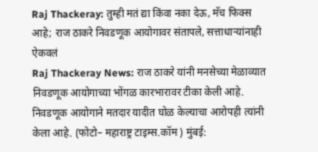Raj Thackeray: तुम्ही मतं द्या किंवा नका देऊ, मॅच फिक्स आहे; राज ठाकरे निवडणूक आयोगावर संतापले, सत्ताधाऱ्यांनाही ऐकवलं
Raj Thackeray News: राज ठाकरे यांनी मनसेच्या मेळाव्यात निवडणूक आयोगाच्या भोंगळ कारभारावर टीका केली आहे. निवडणूक आयोगाने मतदार यादीत घोळ केल्याचा आरोपही त्यांनी केला आहे. (फोटो– महाराष्ट्र टाइम्स.कॉम) मुंबई: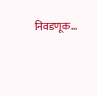निवडणूक…